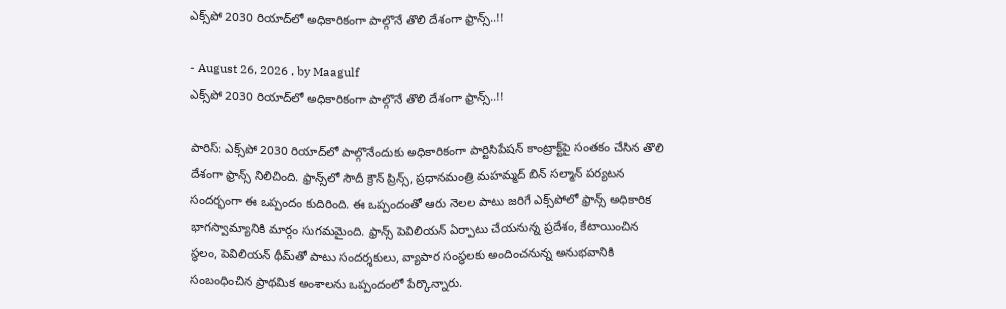ఎక్స్‌పో 2030 రియాద్‌లో అధికారికంగా పాల్గొనే తొలి దేశంగా ఫ్రాన్స్..!!

- August 26, 2026 , by Maagulf
ఎక్స్‌పో 2030 రియాద్‌లో అధికారికంగా పాల్గొనే తొలి దేశంగా ఫ్రాన్స్..!!

పారిస్: ఎక్స్‌పో 2030 రియాద్‌లో పాల్గొనేందుకు అధికారికంగా పార్టిసిపేషన్ కాంట్రాక్ట్‌పై సంతకం చేసిన తొలి దేశంగా ఫ్రాన్స్ నిలిచింది. ఫ్రాన్స్‌లో సౌదీ క్రౌన్ ప్రిన్స్, ప్రధానమంత్రి మహమ్మద్ బిన్ సల్మాన్ పర్యటన సందర్భంగా ఈ ఒప్పందం కుదిరింది. ఈ ఒప్పందంతో ఆరు నెలల పాటు జరిగే ఎక్స్‌పోలో ఫ్రాన్స్ అధికారిక భాగస్వామ్యానికి మార్గం సుగమమైంది. ఫ్రాన్స్ పెవిలియన్ ఏర్పాటు చేయనున్న ప్రదేశం, కేటాయించిన స్థలం, పెవిలియన్ థీమ్‌తో పాటు సందర్శకులు, వ్యాపార సంస్థలకు అందించనున్న అనుభవానికి సంబంధించిన ప్రాథమిక అంశాలను ఒప్పందంలో పేర్కొన్నారు.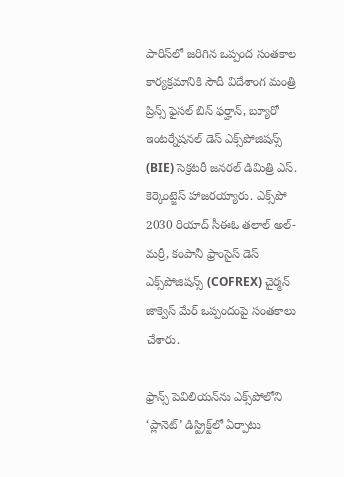పారిస్‌లో జరిగిన ఒప్పంద సంతకాల కార్యక్రమానికి సౌదీ విదేశాంగ మంత్రి ప్రిన్స్ ఫైసల్ బిన్ ఫర్హాన్, బ్యూరో ఇంటర్నేషనల్ డెస్ ఎక్స్‌పోజిషన్స్ (BIE) సెక్రటరీ జనరల్ డిమిత్రి ఎస్. కెర్కెంట్జెస్ హాజరయ్యారు. ఎక్స్‌పో 2030 రియాద్ సీఈఓ తలాల్ అల్-మర్రీ, కంపానీ ఫ్రాంసైస్ డెస్ ఎక్స్‌పోజిషన్స్ (COFREX) చైర్మన్ జాక్వెస్ మేర్ ఒప్పందంపై సంతకాలు చేశారు.

ఫ్రాన్స్ పెవిలియన్‌ను ఎక్స్‌పోలోని ‘ప్లానెట్’ డిస్ట్రిక్ట్‌లో ఏర్పాటు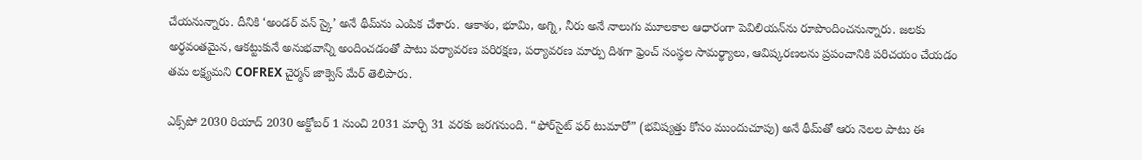చేయనున్నారు. దీనికి ‘అండర్ వన్ స్కై’ అనే థీమ్‌ను ఎంపిక చేశారు. ఆకాశం, భూమి, అగ్ని, నీరు అనే నాలుగు మూలకాల ఆధారంగా పెవిలియన్‌ను రూపొందించనున్నారు. జలకు అర్థవంతమైన, ఆకట్టుకునే అనుభవాన్ని అందించడంతో పాటు పర్యావరణ పరిరక్షణ, పర్యావరణ మార్పు దిశగా ఫ్రెంచ్ సంస్థల సామర్థ్యాలు, ఆవిష్కరణలను ప్రపంచానికి పరిచయం చేయడం తమ లక్ష్యమని COFREX చైర్మన్ జాక్వెస్ మేర్ తెలిపారు.

ఎక్స్‌పో 2030 రియాద్ 2030 అక్టోబర్ 1 నుంచి 2031 మార్చి 31 వరకు జరగనుంది. “ఫోర్‌సైట్ ఫర్ టుమారో” (భవిష్యత్తు కోసం ముందుచూపు) అనే థీమ్‌తో ఆరు నెలల పాటు ఈ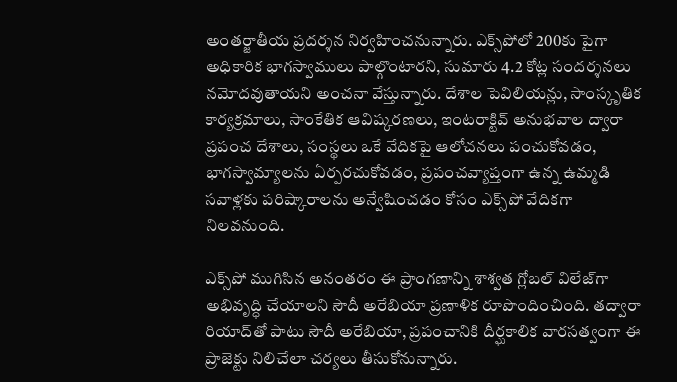అంతర్జాతీయ ప్రదర్శన నిర్వహించనున్నారు. ఎక్స్‌పోలో 200కు పైగా అధికారిక భాగస్వాములు పాల్గొంటారని, సుమారు 4.2 కోట్ల సందర్శనలు నమోదవుతాయని అంచనా వేస్తున్నారు. దేశాల పెవిలియన్లు, సాంస్కృతిక కార్యక్రమాలు, సాంకేతిక ఆవిష్కరణలు, ఇంటరాక్టివ్ అనుభవాల ద్వారా ప్రపంచ దేశాలు, సంస్థలు ఒకే వేదికపై ఆలోచనలు పంచుకోవడం, భాగస్వామ్యాలను ఏర్పరచుకోవడం, ప్రపంచవ్యాప్తంగా ఉన్న ఉమ్మడి సవాళ్లకు పరిష్కారాలను అన్వేషించడం కోసం ఎక్స్‌పో వేదికగా నిలవనుంది.

ఎక్స్‌పో ముగిసిన అనంతరం ఈ ప్రాంగణాన్ని శాశ్వత గ్లోబల్ విలేజ్‌గా అభివృద్ధి చేయాలని సౌదీ అరేబియా ప్రణాళిక రూపొందించింది. తద్వారా రియాద్‌తో పాటు సౌదీ అరేబియా, ప్రపంచానికి దీర్ఘకాలిక వారసత్వంగా ఈ ప్రాజెక్టు నిలిచేలా చర్యలు తీసుకోనున్నారు.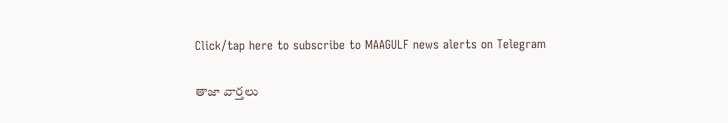Click/tap here to subscribe to MAAGULF news alerts on Telegram

తాజా వార్తలు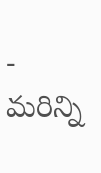- మరిన్ని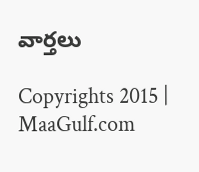వార్తలు

Copyrights 2015 | MaaGulf.com